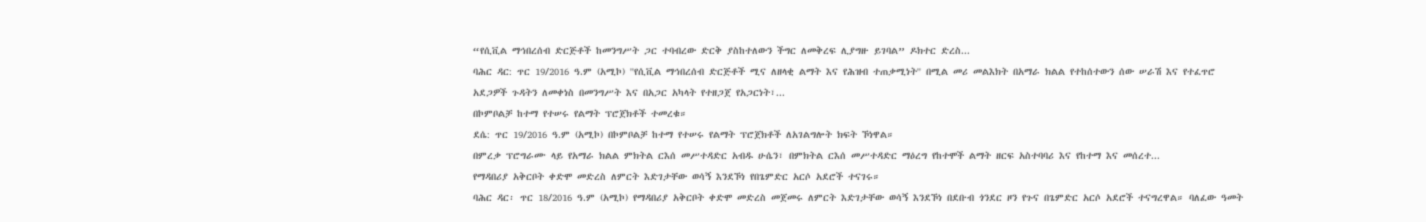“የሲቪል ማኅበረሰብ ድርጅቶች ከመንግሥት ጋር ተባብረው ድርቅ ያስከተለውን ችግር ለመቅረፍ ሊያግዙ ይገባል” ዶክተር ድረስ...
ባሕር ዳር: ጥር 19/2016 ዓ.ም (አሚኮ) ''የሲቪል ማኅበረሰብ ድርጅቶች ሚና ለዘላቂ ልማት እና የሕዝብ ተጠቃሚነት'' በሚል መሪ መልእክት በአማራ ክልል የተከሰተውን ሰው ሠራሽ እና የተፈጥሮ አደጋዎች ጉዳትን ለመቀነስ በመንግሥት እና በአጋር አካላት የተዘጋጀ የአጋርነት፣...
በኮምቦልቻ ከተማ የተሠሩ የልማት ፕሮጀክቶች ተመረቁ።
ደሴ: ጥር 19/2016 ዓ.ም (አሚኮ) በኮምቦልቻ ከተማ የተሠሩ የልማት ፕሮጀክቶች ለአገልግሎት ክፍት ኾነዋል።
በምረቃ ፕሮግራሙ ላይ የአማራ ክልል ምክትል ርእሰ መሥተዳድር አብዱ ሁሴን፣ በምክትል ርእሰ መሥተዳድር ማዕረግ የከተሞች ልማት ዘርፍ አስተባባሪ እና የከተማ እና መሰረተ...
የማዳበሪያ አቅርቦት ቀድሞ መድረስ ለምርት እድገታቸው ወሳኝ እንደኾነ የበጌምድር አርሶ አደሮች ተናገሩ።
ባሕር ዳር፡ ጥር 18/2016 ዓ.ም (አሚኮ) የማዳበሪያ አቅርቦት ቀድሞ መድረስ መጀመሩ ለምርት እድገታቸው ወሳኝ እንደኾነ በደቡብ ጎንደር ዞን የጉና በጌምድር አርሶ አደሮች ተናግረዋል። ባለፈው ዓመት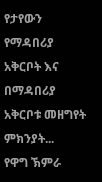የታየውን የማዳበሪያ አቅርቦት እና በማዳበሪያ አቅርቦቱ መዘግየት ምክንያት...
የዋግ ኽምራ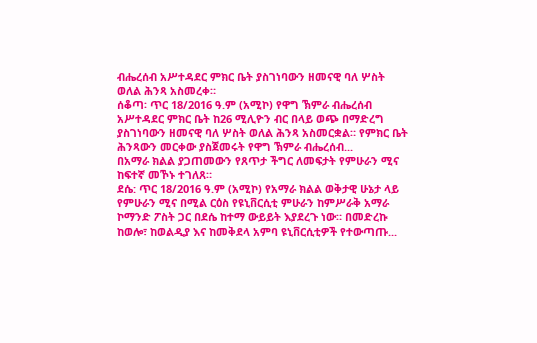ብሔረሰብ አሥተዳደር ምክር ቤት ያስገነባውን ዘመናዊ ባለ ሦስት ወለል ሕንጻ አስመረቀ።
ሰቆጣ፡ ጥር 18/2016 ዓ.ም (አሚኮ) የዋግ ኽምራ ብሔረሰብ አሥተዳደር ምክር ቤት ከ26 ሚሊዮን ብር በላይ ወጭ በማድረግ ያስገነባውን ዘመናዊ ባለ ሦስት ወለል ሕንጻ አስመርቋል። የምክር ቤት ሕንጻውን መርቀው ያስጀመሩት የዋግ ኽምራ ብሔረሰብ...
በአማራ ክልል ያጋጠመውን የጸጥታ ችግር ለመፍታት የምሁራን ሚና ከፍተኛ መኾኑ ተገለጸ።
ደሴ: ጥር 18/2016 ዓ.ም (አሚኮ) የአማራ ክልል ወቅታዊ ሁኔታ ላይ የምሁራን ሚና በሚል ርዕስ የዩኒቨርሲቲ ምሁራን ከምሥራቅ አማራ ኮማንድ ፖስት ጋር በደሴ ከተማ ውይይት እያደረጉ ነው። በመድረኩ ከወሎ፣ ከወልዲያ እና ከመቅደላ አምባ ዩኒቨርሲቲዎች የተውጣጡ...